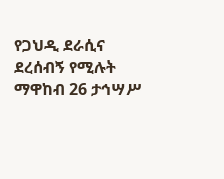የጋህዲ ደራሲና ደረሰብኝ የሚሉት ማዋከብ 26 ታኅሣሥ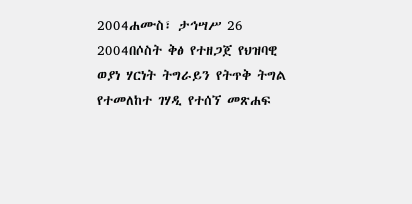2004ሐሙስ፣ ታኅሣሥ 26 2004በሶስት ቅፅ የተዘጋጀ የህዝባዊ ወያነ ሃርነት ትግራይን የትጥቅ ትግል የተመለከተ ገሃዲ የተሰኘ መጽሐፍ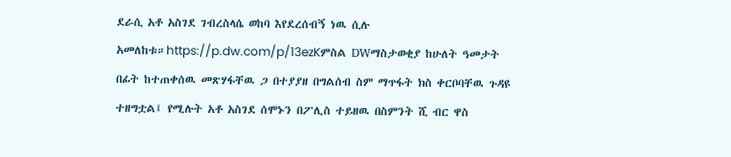ደራሲ አቶ አስገደ ገብረስላሴ ወከባ እየደረሰብኝ ነዉ ሲሉ አመለከቱ።https://p.dw.com/p/13ezKምስል DWማስታወቂያ ከሁለት ዓመታት በፊት ከተጠቀሰዉ መጽሃፋቸዉ ጋ በተያያዘ በግልሰብ ስም ማጥፋት ክስ ቀርቦባቸዉ ጉዳዩ ተዘግቷል፤ የሚሉት አቶ አስገደ ሰሞኑን በፖሊስ ተይዘዉ በስምንት ሺ ብር ዋስ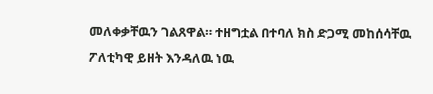መለቀቃቸዉን ገልጸዋል። ተዘግቷል በተባለ ክስ ድጋሚ መከሰሳቸዉ ፖለቲካዊ ይዘት እንዳለዉ ነዉ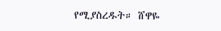የሚያስረዱት። ሸዋዬ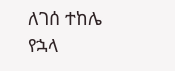ለገሰ ተከሌ የኋላ